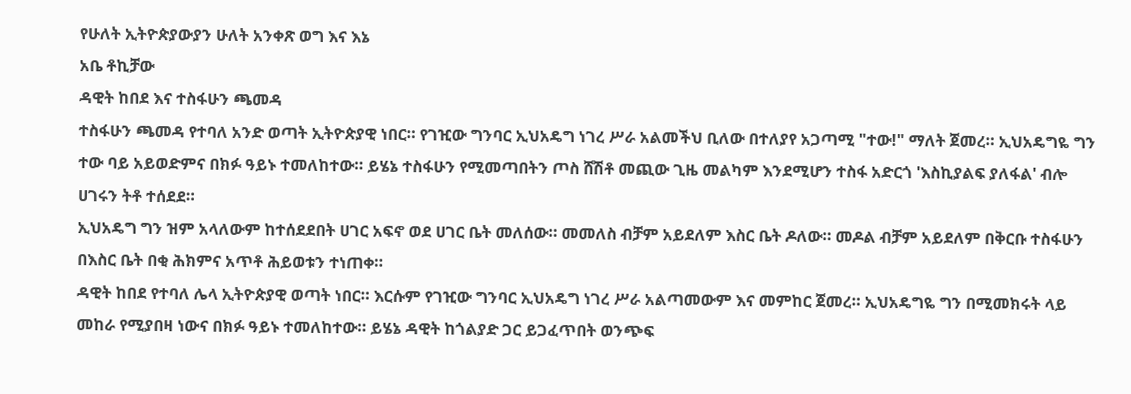የሁለት ኢትዮጵያውያን ሁለት አንቀጽ ወግ እና እኔ
አቤ ቶኪቻው
ዳዊት ከበደ እና ተስፋሁን ጫመዳ
ተስፋሁን ጫመዳ የተባለ አንድ ወጣት ኢትዮጵያዊ ነበር። የገዢው ግንባር ኢህአዴግ ነገረ ሥራ አልመችህ ቢለው በተለያየ አጋጣሚ "ተው!" ማለት ጀመረ። ኢህአዴግዬ ግን ተው ባይ አይወድምና በክፉ ዓይኑ ተመለከተው። ይሄኔ ተስፋሁን የሚመጣበትን ጦስ ሸሽቶ መጪው ጊዜ መልካም እንደሚሆን ተስፋ አድርጎ 'እስኪያልፍ ያለፋል' ብሎ ሀገሩን ትቶ ተሰደደ።
ኢህአዴግ ግን ዝም አላለውም ከተሰደደበት ሀገር አፍኖ ወደ ሀገር ቤት መለሰው። መመለስ ብቻም አይደለም እስር ቤት ዶለው። መዶል ብቻም አይደለም በቅርቡ ተስፋሁን በእስር ቤት በቂ ሕክምና አጥቶ ሕይወቱን ተነጠቀ።
ዳዊት ከበደ የተባለ ሌላ ኢትዮጵያዊ ወጣት ነበር። እርሱም የገዢው ግንባር ኢህአዴግ ነገረ ሥራ አልጣመውም እና መምከር ጀመረ። ኢህአዴግዬ ግን በሚመክሩት ላይ መከራ የሚያበዛ ነውና በክፉ ዓይኑ ተመለከተው። ይሄኔ ዳዊት ከጎልያድ ጋር ይጋፈጥበት ወንጭፍ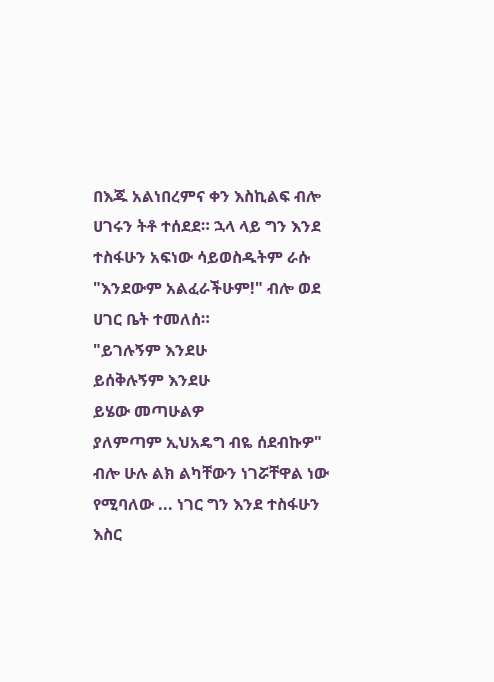በእጁ አልነበረምና ቀን እስኪልፍ ብሎ ሀገሩን ትቶ ተሰደደ። ኋላ ላይ ግን እንደ ተስፋሁን አፍነው ሳይወስዱትም ራሱ "እንደውም አልፈራችሁም!" ብሎ ወደ ሀገር ቤት ተመለሰ።
"ይገሉኝም እንደሁ
ይሰቅሉኝም እንደሁ
ይሄው መጣሁልዎ
ያለምጣም ኢህአዴግ ብዬ ሰደብኩዎ" ብሎ ሁሉ ልክ ልካቸውን ነገሯቸዋል ነው የሚባለው ... ነገር ግን እንደ ተስፋሁን እስር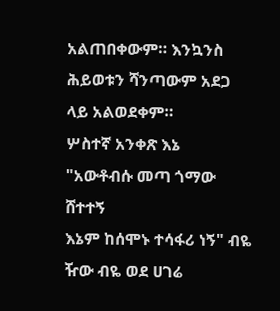አልጠበቀውም። እንኳንስ ሕይወቱን ሻንጣውም አደጋ ላይ አልወደቀም።
ሦስተኛ አንቀጽ እኔ
"አውቶብሱ መጣ ጎማው ሸተተኝ
እኔም ከሰሞኑ ተሳፋሪ ነኝ" ብዬ ዥው ብዬ ወደ ሀገሬ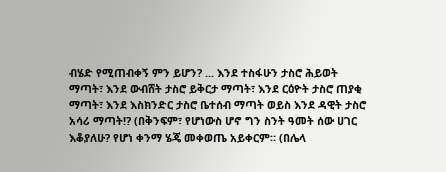ብሄድ የሚጠብቀኝ ምን ይሆን? ... እንደ ተስፋሁን ታስሮ ሕይወት ማጣት፣ እንደ ውብሸት ታስሮ ይቅርታ ማጣት፣ እንደ ርዕዮት ታስሮ ጠያቂ ማጣት፣ እንደ እስክንድር ታስሮ ቤተሰብ ማጣት ወይስ እንደ ዳዊት ታስሮ አሳሪ ማጣት!? (በቅንፍም፣ የሆነውስ ሆኖ ግን ስንት ዓመት ሰው ሀገር እቆያለሁ? የሆነ ቀንማ ሄጄ መቀወጤ አይቀርም። (በሌላ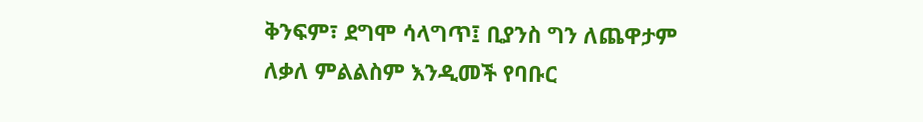ቅንፍም፣ ደግሞ ሳላግጥ፤ ቢያንስ ግን ለጨዋታም ለቃለ ምልልስም እንዲመች የባቡር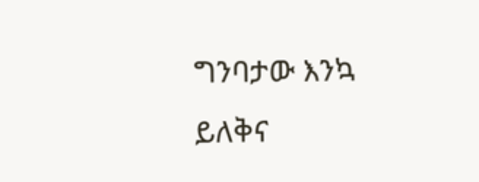ግንባታው እንኳ ይለቅና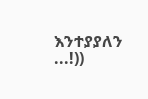እንተያያለን ...!))